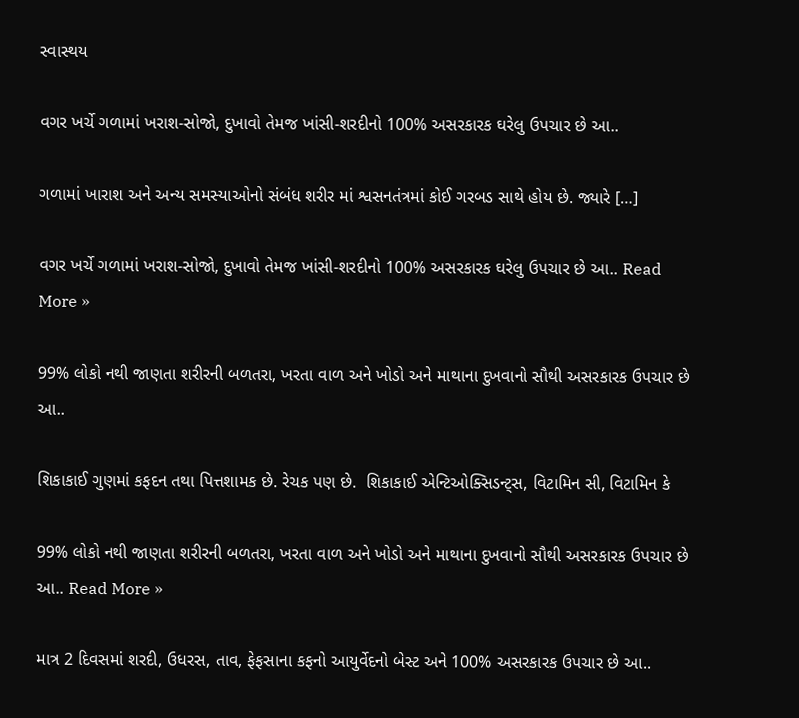સ્વાસ્થય

વગર ખર્ચે ગળામાં ખરાશ-સોજો, દુખાવો તેમજ ખાંસી-શરદીનો 100% અસરકારક ઘરેલુ ઉપચાર છે આ..

ગળામાં ખારાશ અને અન્ય સમસ્યાઓનો સંબંધ શરીર માં શ્વસનતંત્રમાં કોઈ ગરબડ સાથે હોય છે. જ્યારે […]

વગર ખર્ચે ગળામાં ખરાશ-સોજો, દુખાવો તેમજ ખાંસી-શરદીનો 100% અસરકારક ઘરેલુ ઉપચાર છે આ.. Read More »

99% લોકો નથી જાણતા શરીરની બળતરા, ખરતા વાળ અને ખોડો અને માથાના દુખવાનો સૌથી અસરકારક ઉપચાર છે આ..

શિકાકાઈ ગુણમાં કફદન તથા પિત્તશામક છે. રેચક પણ છે.  શિકાકાઈ એન્ટિઓક્સિડન્ટ્સ, વિટામિન સી, વિટામિન કે

99% લોકો નથી જાણતા શરીરની બળતરા, ખરતા વાળ અને ખોડો અને માથાના દુખવાનો સૌથી અસરકારક ઉપચાર છે આ.. Read More »

માત્ર 2 દિવસમાં શરદી, ઉધરસ, તાવ, ફેફસાના કફનો આયુર્વેદનો બેસ્ટ અને 100% અસરકારક ઉપચાર છે આ..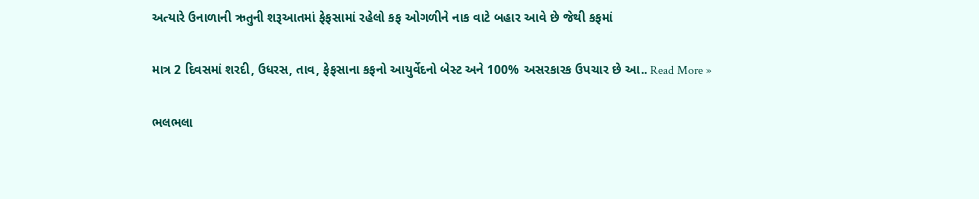અત્યારે ઉનાળાની ઋતુની શરૂઆતમાં ફેફસામાં રહેલો કફ ઓગળીને નાક વાટે બહાર આવે છે જેથી કફમાં

માત્ર 2 દિવસમાં શરદી, ઉધરસ, તાવ, ફેફસાના કફનો આયુર્વેદનો બેસ્ટ અને 100% અસરકારક ઉપચાર છે આ.. Read More »

ભલભલા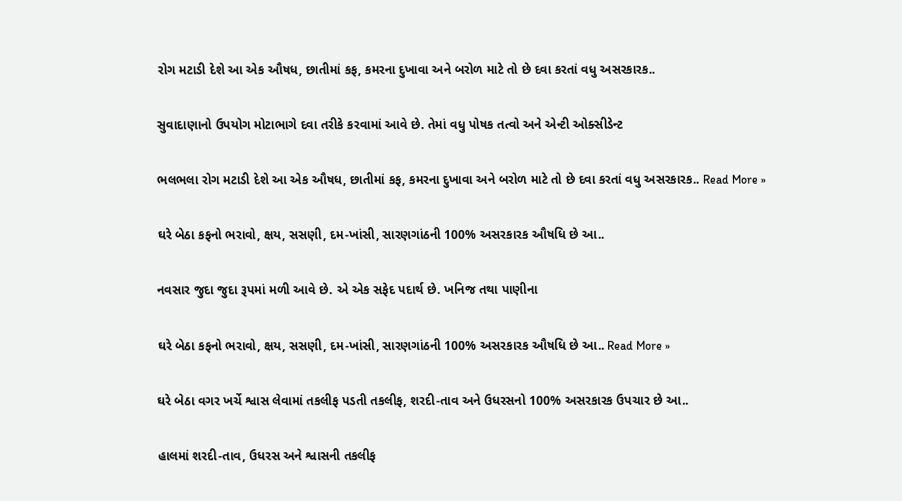રોગ મટાડી દેશે આ એક ઔષધ, છાતીમાં કફ, કમરના દુખાવા અને બરોળ માટે તો છે દવા કરતાં વધુ અસરકારક..

સુવાદાણાનો ઉપયોગ મોટાભાગે દવા તરીકે કરવામાં આવે છે. તેમાં વધુ પોષક તત્વો અને એન્ટી ઓક્સીડેન્ટ

ભલભલા રોગ મટાડી દેશે આ એક ઔષધ, છાતીમાં કફ, કમરના દુખાવા અને બરોળ માટે તો છે દવા કરતાં વધુ અસરકારક.. Read More »

ઘરે બેઠા કફનો ભરાવો, ક્ષય, સસણી, દમ-ખાંસી, સારણગાંઠની 100% અસરકારક ઔષધિ છે આ..

નવસાર જુદા જુદા રૂપમાં મળી આવે છે. એ એક સફેદ પદાર્થ છે. ખનિજ તથા પાણીના

ઘરે બેઠા કફનો ભરાવો, ક્ષય, સસણી, દમ-ખાંસી, સારણગાંઠની 100% અસરકારક ઔષધિ છે આ.. Read More »

ઘરે બેઠા વગર ખર્ચે શ્વાસ લેવામાં તકલીફ પડતી તકલીફ, શરદી-તાવ અને ઉધરસનો 100% અસરકારક ઉપચાર છે આ..

હાલમાં શરદી-તાવ, ઉધરસ અને શ્વાસની તકલીફ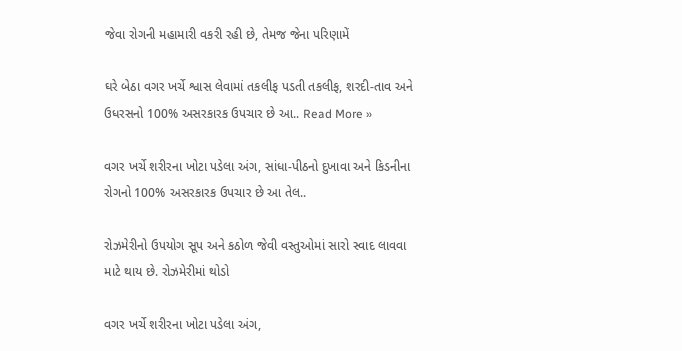જેવા રોગની મહામારી વકરી રહી છે, તેમજ જેના પરિણામેં

ઘરે બેઠા વગર ખર્ચે શ્વાસ લેવામાં તકલીફ પડતી તકલીફ, શરદી-તાવ અને ઉધરસનો 100% અસરકારક ઉપચાર છે આ.. Read More »

વગર ખર્ચે શરીરના ખોટા પડેલા અંગ, સાંધા-પીઠનો દુખાવા અને કિડનીના રોગનો 100% અસરકારક ઉપચાર છે આ તેલ..

રોઝમેરીનો ઉપયોગ સૂપ અને કઠોળ જેવી વસ્તુઓમાં સારો સ્વાદ લાવવા માટે થાય છે. રોઝમેરીમાં થોડો

વગર ખર્ચે શરીરના ખોટા પડેલા અંગ,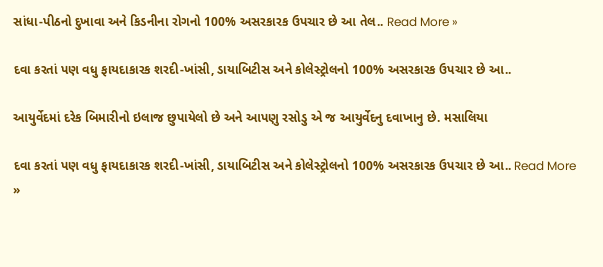સાંધા-પીઠનો દુખાવા અને કિડનીના રોગનો 100% અસરકારક ઉપચાર છે આ તેલ.. Read More »

દવા કરતાં પણ વધુ ફાયદાકારક શરદી-ખાંસી, ડાયાબિટીસ અને કોલેસ્ટ્રોલનો 100% અસરકારક ઉપચાર છે આ..

આયુર્વેદમાં દરેક બિમારીનો ઇલાજ છુપાયેલો છે અને આપણુ રસોડુ એ જ આયુર્વેદનુ દવાખાનુ છે. મસાલિયા

દવા કરતાં પણ વધુ ફાયદાકારક શરદી-ખાંસી, ડાયાબિટીસ અને કોલેસ્ટ્રોલનો 100% અસરકારક ઉપચાર છે આ.. Read More »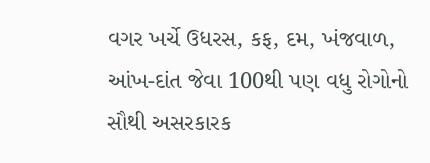વગર ખર્ચે ઉધરસ, કફ, દમ, ખંજવાળ, આંખ-દાંત જેવા 100થી પણ વધુ રોગોનો સૌથી અસરકારક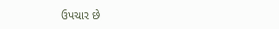ઉપચાર છે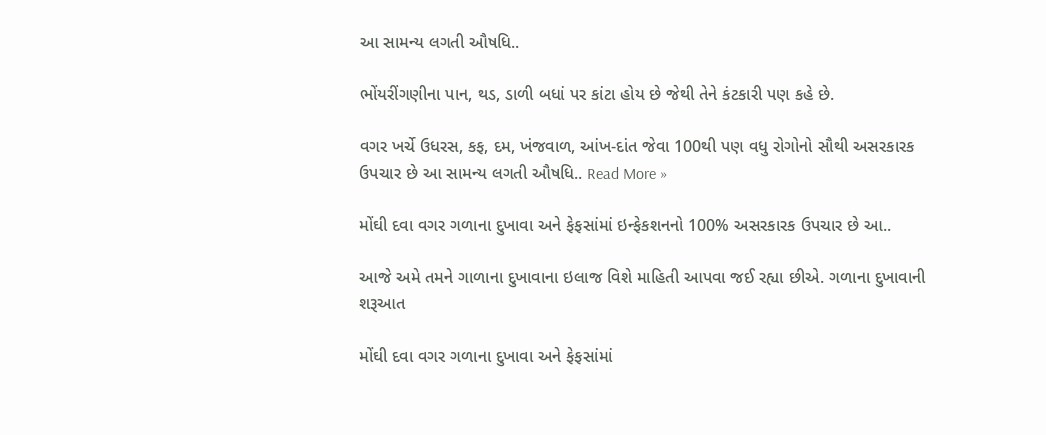આ સામન્ય લગતી ઔષધિ..

ભોંયરીંગણીના પાન, થડ, ડાળી બધાં પર કાંટા હોય છે જેથી તેને કંટકારી પણ કહે છે.

વગર ખર્ચે ઉધરસ, કફ, દમ, ખંજવાળ, આંખ-દાંત જેવા 100થી પણ વધુ રોગોનો સૌથી અસરકારક ઉપચાર છે આ સામન્ય લગતી ઔષધિ.. Read More »

મોંઘી દવા વગર ગળાના દુખાવા અને ફેફસાંમાં ઇન્ફેકશનનો 100% અસરકારક ઉપચાર છે આ..

આજે અમે તમને ગાળાના દુખાવાના ઇલાજ વિશે માહિતી આપવા જઈ રહ્યા છીએ. ગળાના દુખાવાની શરૂઆત

મોંઘી દવા વગર ગળાના દુખાવા અને ફેફસાંમાં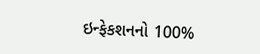ઇન્ફેકશનનો 100%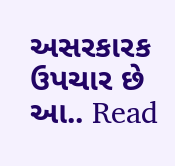અસરકારક ઉપચાર છે આ.. Read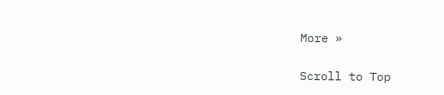More »

Scroll to Top